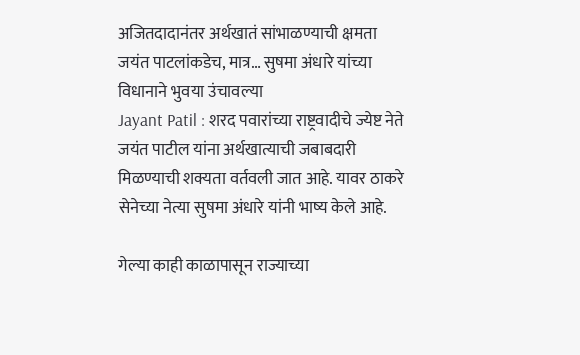अजितदादानंतर अर्थखातं सांभाळण्याची क्षमता जयंत पाटलांकडेच, मात्र… सुषमा अंधारे यांच्या विधानाने भुवया उंचावल्या
Jayant Patil : शरद पवारांच्या राष्ट्रवादीचे ज्येष्ट नेते जयंत पाटील यांना अर्थखात्याची जबाबदारी मिळण्याची शक्यता वर्तवली जात आहे. यावर ठाकरे सेनेच्या नेत्या सुषमा अंधारे यांनी भाष्य केले आहे.

गेल्या काही काळापासून राज्याच्या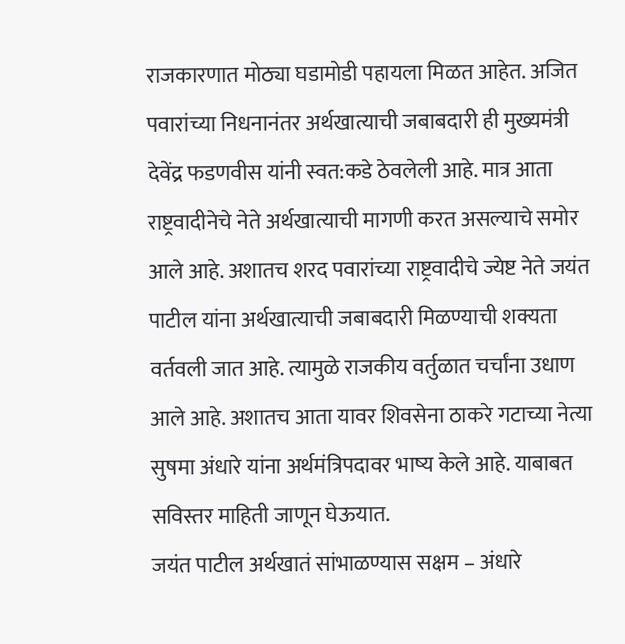राजकारणात मोठ्या घडामोडी पहायला मिळत आहेत. अजित पवारांच्या निधनानंतर अर्थखात्याची जबाबदारी ही मुख्यमंत्री देवेंद्र फडणवीस यांनी स्वत:कडे ठेवलेली आहे. मात्र आता राष्ट्रवादीनेचे नेते अर्थखात्याची मागणी करत असल्याचे समोर आले आहे. अशातच शरद पवारांच्या राष्ट्रवादीचे ज्येष्ट नेते जयंत पाटील यांना अर्थखात्याची जबाबदारी मिळण्याची शक्यता वर्तवली जात आहे. त्यामुळे राजकीय वर्तुळात चर्चांना उधाण आले आहे. अशातच आता यावर शिवसेना ठाकरे गटाच्या नेत्या सुषमा अंधारे यांना अर्थमंत्रिपदावर भाष्य केले आहे. याबाबत सविस्तर माहिती जाणून घेऊयात.
जयंत पाटील अर्थखातं सांभाळण्यास सक्षम – अंधारे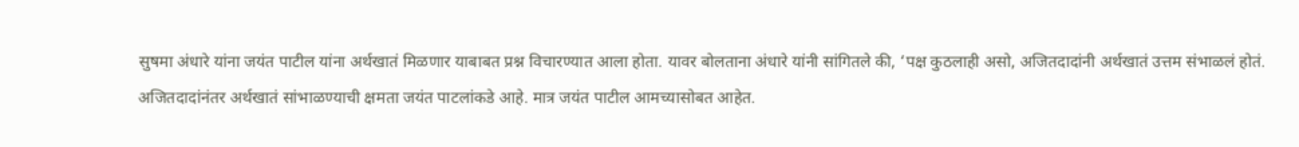सुषमा अंधारे यांना जयंत पाटील यांना अर्थखातं मिळणार याबाबत प्रश्न विचारण्यात आला होता. यावर बोलताना अंधारे यांनी सांगितले की, ‘पक्ष कुठलाही असो, अजितदादांनी अर्थखातं उत्तम संभाळलं होतं. अजितदादांनंतर अर्थखातं सांभाळण्याची क्षमता जयंत पाटलांकडे आहे. मात्र जयंत पाटील आमच्यासोबत आहेत.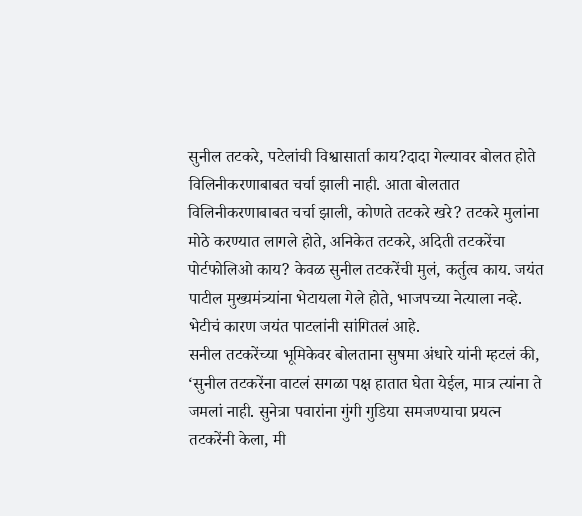सुनील तटकरे, पटेलांची विश्वासार्ता काय?दादा गेल्यावर बोलत होते विलिनीकरणाबाबत चर्चा झाली नाही. आता बोलतात विलिनीकरणाबाबत चर्चा झाली, कोणते तटकरे खरे? तटकरे मुलांना मोठे करण्यात लागले होते, अनिकेत तटकरे, अदिती तटकरेंचा पोर्टफोलिओ काय? केवळ सुनील तटकरेंची मुलं, कर्तुत्व काय. जयंत पाटील मुख्यमंत्र्यांना भेटायला गेले होते, भाजपच्या नेत्याला नव्हे. भेटीचं कारण जयंत पाटलांनी सांगितलं आहे.
सनील तटकरेंच्या भूमिकेवर बोलताना सुषमा अंधारे यांनी म्हटलं की, ‘सुनील तटकरेंना वाटलं सगळा पक्ष हातात घेता येईल, मात्र त्यांना ते जमलां नाही. सुनेत्रा पवारांना गुंगी गुडिया समजण्याचा प्रयत्न तटकरेंनी केला, मी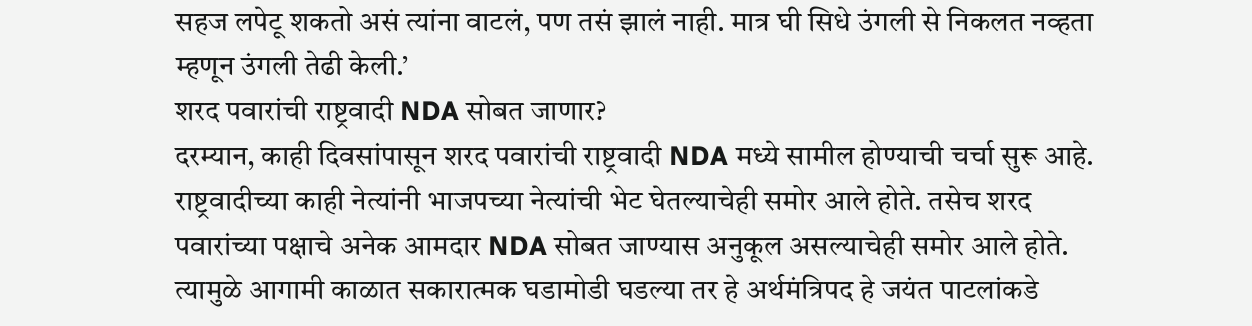सहज लपेटू शकतो असं त्यांना वाटलं, पण तसं झालं नाही. मात्र घी सिधे उंगली से निकलत नव्हता म्हणून उंगली तेढी केली.’
शरद पवारांची राष्ट्रवादी NDA सोबत जाणार?
दरम्यान, काही दिवसांपासून शरद पवारांची राष्ट्रवादी NDA मध्ये सामील होण्याची चर्चा सुरू आहे. राष्ट्रवादीच्या काही नेत्यांनी भाजपच्या नेत्यांची भेट घेतल्याचेही समोर आले होते. तसेच शरद पवारांच्या पक्षाचे अनेक आमदार NDA सोबत जाण्यास अनुकूल असल्याचेही समोर आले होते. त्यामुळे आगामी काळात सकारात्मक घडामोडी घडल्या तर हे अर्थमंत्रिपद हे जयंत पाटलांकडे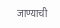जाण्याची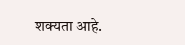शक्यता आहे.